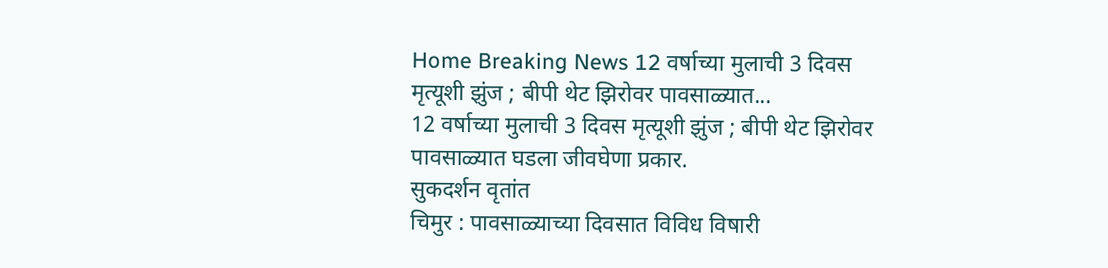Home Breaking News 12 वर्षाच्या मुलाची 3 दिवस मृत्यूशी झुंज ; बीपी थेट झिरोवर पावसाळ्यात...
12 वर्षाच्या मुलाची 3 दिवस मृत्यूशी झुंज ; बीपी थेट झिरोवर पावसाळ्यात घडला जीवघेणा प्रकार.
सुकदर्शन वृतांत
चिमुर : पावसाळ्याच्या दिवसात विविध विषारी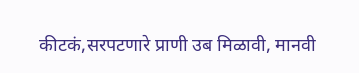कीटकं,सरपटणारे प्राणी उब मिळावी, मानवी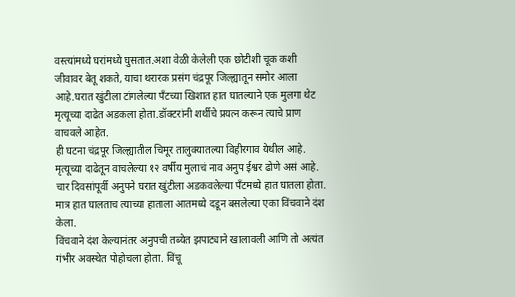वस्त्यांमध्ये घरांमध्ये घुसतात.अशा वेळी केलेली एक छोटीशी चूक कशी जीवावर बेतू शकते, याचा थरारक प्रसंग चंद्रपूर जिल्ह्यातून समोर आला आहे.घरात खुंटीला टांगलेल्या पँटच्या खिशात हात घातल्याने एक मुलगा थेट मृत्यूच्या दाढेत अडकला होता.डॉक्टरांनी शर्थीचे प्रयत्न करून त्याचे प्राण वाचवले आहेत.
ही घटना चंद्रपूर जिल्ह्यातील चिमूर तालुक्यातल्या विहीरगाव येथील आहे. मृत्यूच्या दाढेतून वाचलेल्या १२ वर्षीय मुलाचं नाव अनुप ईश्वर ढोणे असं आहे. चार दिवसांपूर्वी अनुपने घरात खुंटीला अडकवलेल्या पँटमध्ये हात घातला होता. मात्र हात घालताच त्याच्या हाताला आतमध्ये दडून बसलेल्या एका विंचवाने दंश केला.
विंचवाने दंश केल्यानंतर अनुपची तब्येत झपाट्याने खालावली आणि तो अत्यंत गंभीर अवस्थेत पोहोचला होता. विंचू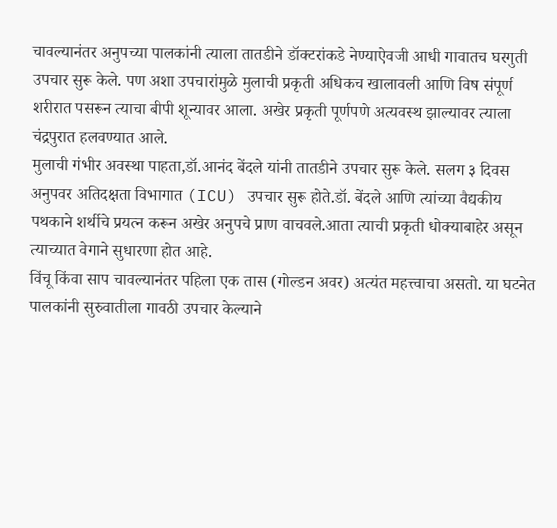चावल्यानंतर अनुपच्या पालकांनी त्याला तातडीने डॉक्टरांकडे नेण्याऐवजी आधी गावातच घरगुती उपचार सुरू केले. पण अशा उपचारांमुळे मुलाची प्रकृती अधिकच खालावली आणि विष संपूर्ण शरीरात पसरून त्याचा बीपी शून्यावर आला. अखेर प्रकृती पूर्णपणे अत्यवस्थ झाल्यावर त्याला चंद्रपुरात हलवण्यात आले.
मुलाची गंभीर अवस्था पाहता,डॉ.आनंद बेंदले यांनी तातडीने उपचार सुरू केले. सलग ३ दिवस अनुपवर अतिदक्षता विभागात (ICU) उपचार सुरू होते.डॉ. बेंदले आणि त्यांच्या वैद्यकीय पथकाने शर्थीचे प्रयत्न करून अखेर अनुपचे प्राण वाचवले.आता त्याची प्रकृती धोक्याबाहेर असून त्याच्यात वेगाने सुधारणा होत आहे.
विंचू किंवा साप चावल्यानंतर पहिला एक तास (गोल्डन अवर) अत्यंत महत्त्वाचा असतो. या घटनेत पालकांनी सुरुवातीला गावठी उपचार केल्याने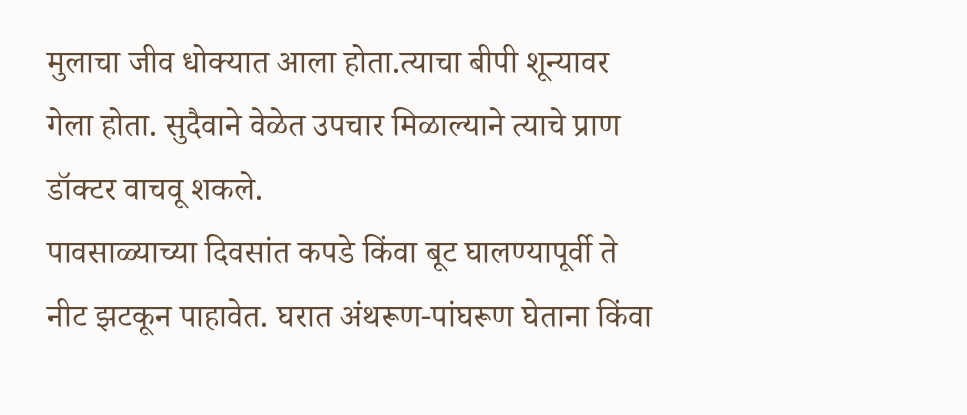मुलाचा जीव धोक्यात आला होता.त्याचा बीपी शून्यावर गेला होता. सुदैवाने वेळेत उपचार मिळाल्याने त्याचे प्राण डॉक्टर वाचवू शकले.
पावसाळ्याच्या दिवसांत कपडे किंवा बूट घालण्यापूर्वी ते नीट झटकून पाहावेत. घरात अंथरूण-पांघरूण घेताना किंवा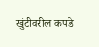खुंटीवरील कपडे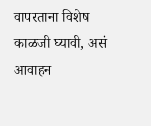वापरताना विशेष काळजी घ्यावी, असं आवाहन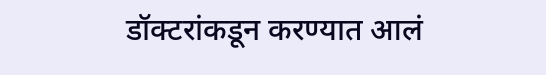डॉक्टरांकडून करण्यात आलं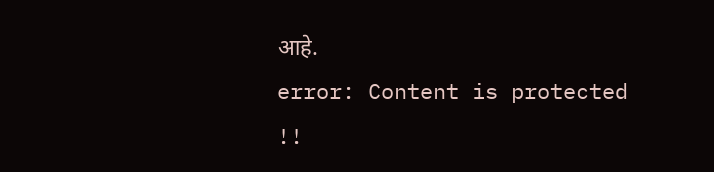आहे.
error: Content is protected !!